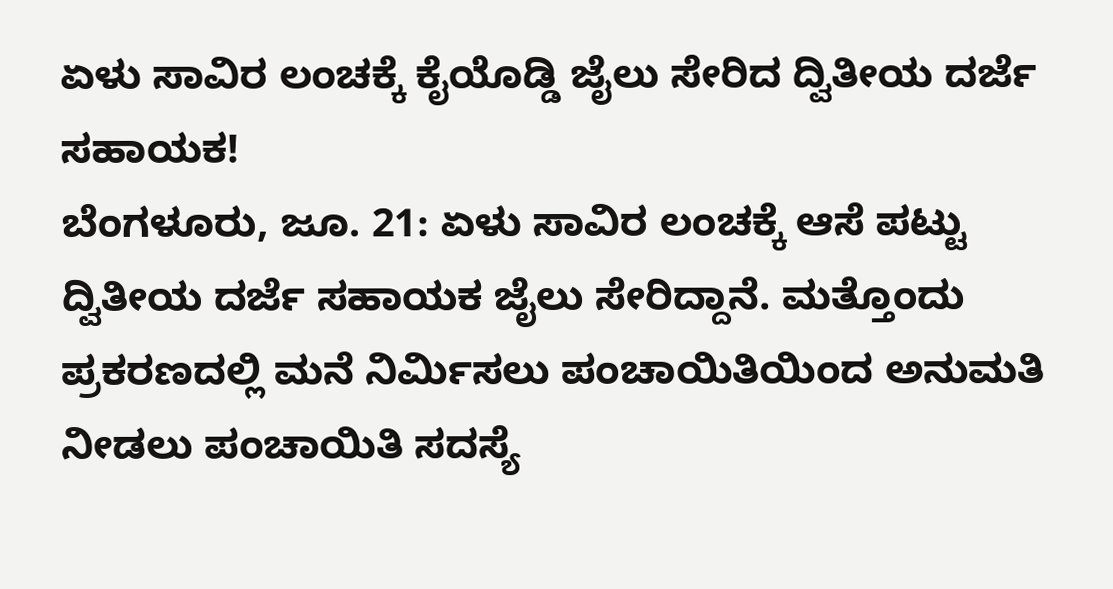ಏಳು ಸಾವಿರ ಲಂಚಕ್ಕೆ ಕೈಯೊಡ್ಡಿ ಜೈಲು ಸೇರಿದ ದ್ವಿತೀಯ ದರ್ಜೆ ಸಹಾಯಕ!
ಬೆಂಗಳೂರು, ಜೂ. 21: ಏಳು ಸಾವಿರ ಲಂಚಕ್ಕೆ ಆಸೆ ಪಟ್ಟು ದ್ವಿತೀಯ ದರ್ಜೆ ಸಹಾಯಕ ಜೈಲು ಸೇರಿದ್ದಾನೆ. ಮತ್ತೊಂದು ಪ್ರಕರಣದಲ್ಲಿ ಮನೆ ನಿರ್ಮಿಸಲು ಪಂಚಾಯಿತಿಯಿಂದ ಅನುಮತಿ ನೀಡಲು ಪಂಚಾಯಿತಿ ಸದಸ್ಯೆ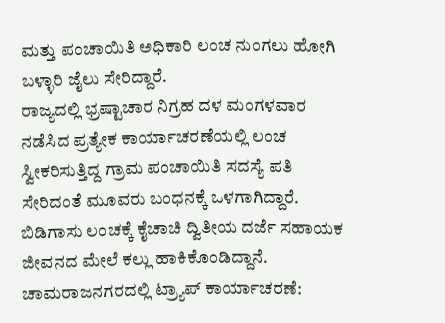ಮತ್ತು ಪಂಚಾಯಿತಿ ಅಧಿಕಾರಿ ಲಂಚ ನುಂಗಲು ಹೋಗಿ ಬಳ್ಳಾರಿ ಜೈಲು ಸೇರಿದ್ದಾರೆ.
ರಾಜ್ಯದಲ್ಲಿ ಭ್ರಷ್ಟಾಚಾರ ನಿಗ್ರಹ ದಳ ಮಂಗಳವಾರ ನಡೆಸಿದ ಪ್ರತ್ಯೇಕ ಕಾರ್ಯಾಚರಣೆಯಲ್ಲಿ ಲಂಚ ಸ್ವೀಕರಿಸುತ್ತಿದ್ದ ಗ್ರಾಮ ಪಂಚಾಯಿತಿ ಸದಸ್ಯೆ ಪತಿ ಸೇರಿದಂತೆ ಮೂವರು ಬಂಧನಕ್ಕೆ ಒಳಗಾಗಿದ್ದಾರೆ. ಬಿಡಿಗಾಸು ಲಂಚಕ್ಕೆ ಕೈಚಾಚಿ ದ್ವಿತೀಯ ದರ್ಜೆ ಸಹಾಯಕ ಜೀವನದ ಮೇಲೆ ಕಲ್ಲು ಹಾಕಿಕೊಂಡಿದ್ದಾನೆ.
ಚಾಮರಾಜನಗರದಲ್ಲಿ ಟ್ರ್ಯಾಪ್ ಕಾರ್ಯಾಚರಣೆ: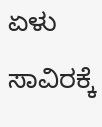ಏಳು ಸಾವಿರಕ್ಕೆ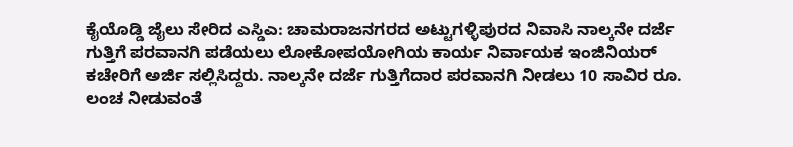ಕೈಯೊಡ್ಡಿ ಜೈಲು ಸೇರಿದ ಎಸ್ಡಿಎ: ಚಾಮರಾಜನಗರದ ಅಟ್ಟುಗಳ್ಳಿಪುರದ ನಿವಾಸಿ ನಾಲ್ಕನೇ ದರ್ಜೆ ಗುತ್ತಿಗೆ ಪರವಾನಗಿ ಪಡೆಯಲು ಲೋಕೋಪಯೋಗಿಯ ಕಾರ್ಯ ನಿರ್ವಾಯಕ ಇಂಜಿನಿಯರ್ ಕಚೇರಿಗೆ ಅರ್ಜಿ ಸಲ್ಲಿಸಿದ್ದರು. ನಾಲ್ಕನೇ ದರ್ಜೆ ಗುತ್ತಿಗೆದಾರ ಪರವಾನಗಿ ನೀಡಲು 10 ಸಾವಿರ ರೂ. ಲಂಚ ನೀಡುವಂತೆ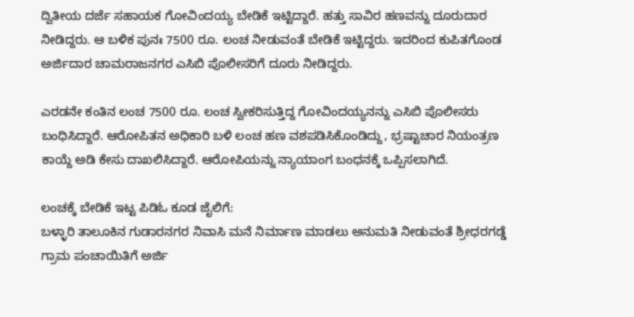ದ್ವಿತೀಯ ದರ್ಜೆ ಸಹಾಯಕ ಗೋವಿಂದಯ್ಯ ಬೇಡಿಕೆ ಇಟ್ಟಿದ್ದಾರೆ. ಹತ್ತು ಸಾವಿರ ಹಣವನ್ನು ದೂರುದಾರ ನೀಡಿದ್ದರು. ಆ ಬಳಿಕ ಪುನಃ 7500 ರೂ. ಲಂಚ ನೀಡುವಂತೆ ಬೇಡಿಕೆ ಇಟ್ಟಿದ್ದರು. ಇದರಿಂದ ಕುಪಿತಗೊಂಡ ಅರ್ಜಿದಾರ ಚಾಮರಾಜನಗರ ಎಸಿಬಿ ಪೊಲೀಸರಿಗೆ ದೂರು ನೀಡಿದ್ದರು.

ಎರಡನೇ ಕಂತಿನ ಲಂಚ 7500 ರೂ. ಲಂಚ ಸ್ವೀಕರಿಸುತ್ತಿದ್ದ ಗೋವಿಂದಯ್ಯನನ್ನು ಎಸಿಬಿ ಪೊಲೀಸರು ಬಂಧಿಸಿದ್ದಾರೆ. ಆರೋಪಿತನ ಅಧಿಕಾರಿ ಬಳಿ ಲಂಚ ಹಣ ವಶಪಡಿಸಿಕೊಂಡಿದ್ದು, ಭ್ರಷ್ಟಾಚಾರ ನಿಯಂತ್ರಣ ಕಾಯ್ದೆ ಅಡಿ ಕೇಸು ದಾಖಲಿಸಿದ್ದಾರೆ. ಆರೋಪಿಯನ್ನು ನ್ಯಾಯಾಂಗ ಬಂಧನಕ್ಕೆ ಒಪ್ಪಿಸಲಾಗಿದೆ.

ಲಂಚಕ್ಕೆ ಬೇಡಿಕೆ ಇಟ್ಟ ಪಿಡಿಓ ಕೂಡ ಜೈಲಿಗೆ:
ಬಳ್ಳಾರಿ ತಾಲೂಕಿನ ಗುಡಾರನಗರ ನಿವಾಸಿ ಮನೆ ನಿರ್ಮಾಣ ಮಾಡಲು ಅನುಮತಿ ನೀಡುವಂತೆ ಶ್ರೀಧರಗಡ್ಡೆ ಗ್ರಾಮ ಪಂಚಾಯಿತಿಗೆ ಅರ್ಜಿ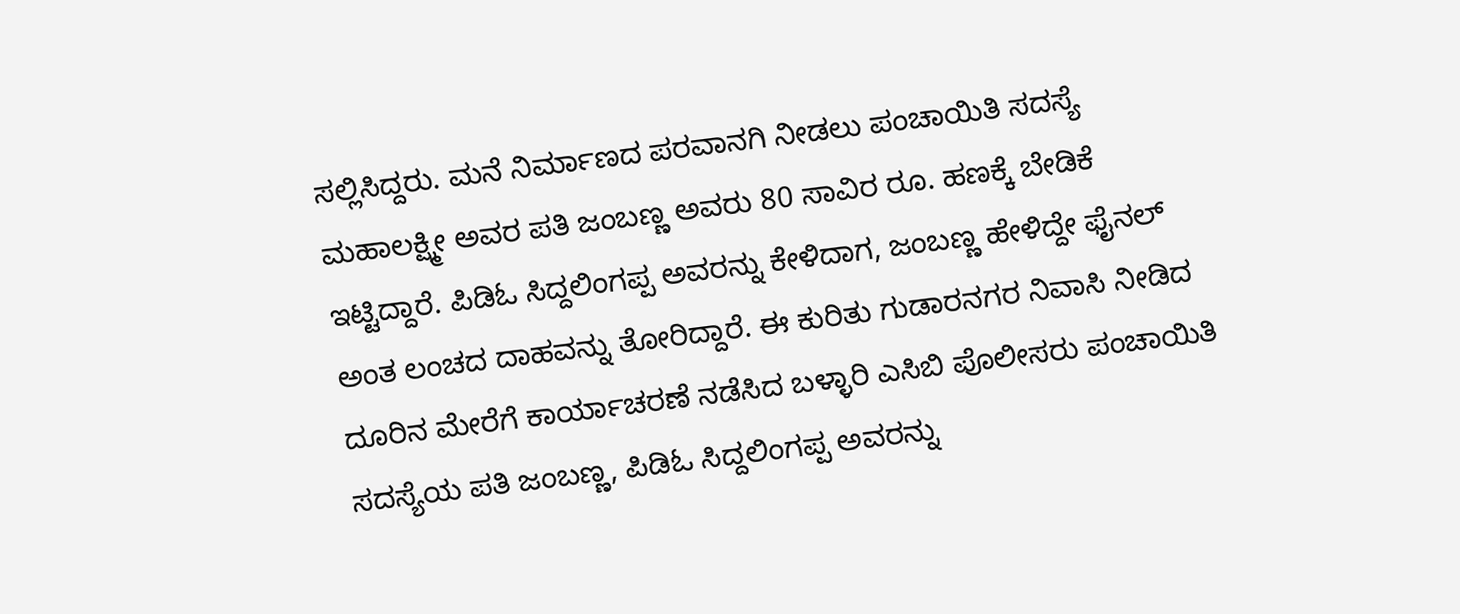ಸಲ್ಲಿಸಿದ್ದರು. ಮನೆ ನಿರ್ಮಾಣದ ಪರವಾನಗಿ ನೀಡಲು ಪಂಚಾಯಿತಿ ಸದಸ್ಯೆ ಮಹಾಲಕ್ಷ್ಮೀ ಅವರ ಪತಿ ಜಂಬಣ್ಣ ಅವರು 80 ಸಾವಿರ ರೂ. ಹಣಕ್ಕೆ ಬೇಡಿಕೆ ಇಟ್ಟಿದ್ದಾರೆ. ಪಿಡಿಓ ಸಿದ್ದಲಿಂಗಪ್ಪ ಅವರನ್ನು ಕೇಳಿದಾಗ, ಜಂಬಣ್ಣ ಹೇಳಿದ್ದೇ ಫೈನಲ್ ಅಂತ ಲಂಚದ ದಾಹವನ್ನು ತೋರಿದ್ದಾರೆ. ಈ ಕುರಿತು ಗುಡಾರನಗರ ನಿವಾಸಿ ನೀಡಿದ ದೂರಿನ ಮೇರೆಗೆ ಕಾರ್ಯಾಚರಣೆ ನಡೆಸಿದ ಬಳ್ಳಾರಿ ಎಸಿಬಿ ಪೊಲೀಸರು ಪಂಚಾಯಿತಿ ಸದಸ್ಯೆಯ ಪತಿ ಜಂಬಣ್ಣ, ಪಿಡಿಓ ಸಿದ್ದಲಿಂಗಪ್ಪ ಅವರನ್ನು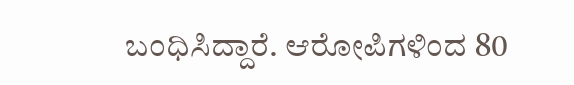ಬಂಧಿಸಿದ್ದಾರೆ. ಆರೋಪಿಗಳಿಂದ 80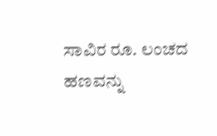ಸಾವಿರ ರೂ. ಲಂಚದ ಹಣವನ್ನು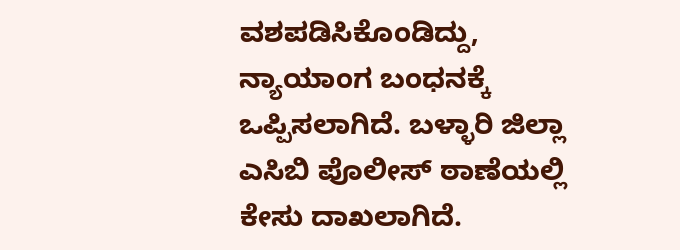ವಶಪಡಿಸಿಕೊಂಡಿದ್ದು, ನ್ಯಾಯಾಂಗ ಬಂಧನಕ್ಕೆ ಒಪ್ಪಿಸಲಾಗಿದೆ. ಬಳ್ಳಾರಿ ಜಿಲ್ಲಾ ಎಸಿಬಿ ಪೊಲೀಸ್ ಠಾಣೆಯಲ್ಲಿ ಕೇಸು ದಾಖಲಾಗಿದೆ.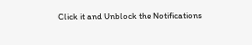Click it and Unblock the Notifications